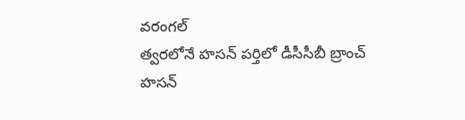వరంగల్
త్వరలోనే హసన్ పర్తిలో డీసీసీబీ బ్రాంచ్
హసన్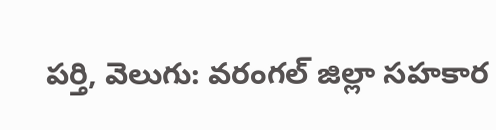పర్తి, వెలుగు: వరంగల్ జిల్లా సహకార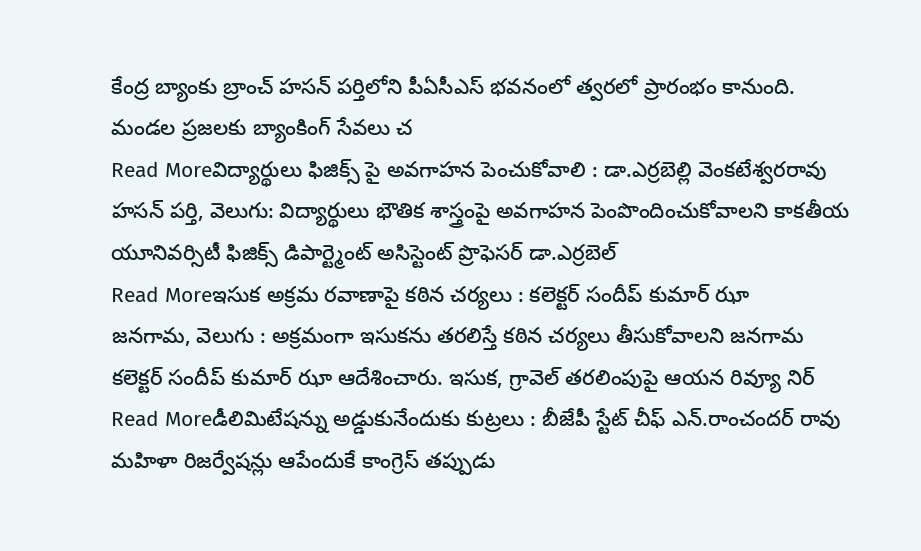కేంద్ర బ్యాంకు బ్రాంచ్ హసన్ పర్తిలోని పీఏసీఎస్ భవనంలో త్వరలో ప్రారంభం కానుంది. మండల ప్రజలకు బ్యాంకింగ్ సేవలు చ
Read Moreవిద్యార్థులు ఫిజిక్స్ పై అవగాహన పెంచుకోవాలి : డా.ఎర్రబెల్లి వెంకటేశ్వరరావు
హసన్ పర్తి, వెలుగు: విద్యార్థులు భౌతిక శాస్త్రంపై అవగాహన పెంపొందించుకోవాలని కాకతీయ యూనివర్సిటీ ఫిజిక్స్ డిపార్ట్మెంట్ అసిస్టెంట్ ప్రొఫెసర్ డా.ఎర్రబెల్
Read Moreఇసుక అక్రమ రవాణాపై కఠిన చర్యలు : కలెక్టర్ సందీప్ కుమార్ ఝా
జనగామ, వెలుగు : అక్రమంగా ఇసుకను తరలిస్తే కఠిన చర్యలు తీసుకోవాలని జనగామ కలెక్టర్ సందీప్ కుమార్ ఝా ఆదేశించారు. ఇసుక, గ్రావెల్ తరలింపుపై ఆయన రివ్యూ నిర్
Read Moreడీలిమిటేషన్ను అడ్డుకునేందుకు కుట్రలు : బీజేపీ స్టేట్ చీఫ్ ఎన్.రాంచందర్ రావు
మహిళా రిజర్వేషన్లు ఆపేందుకే కాంగ్రెస్ తప్పుడు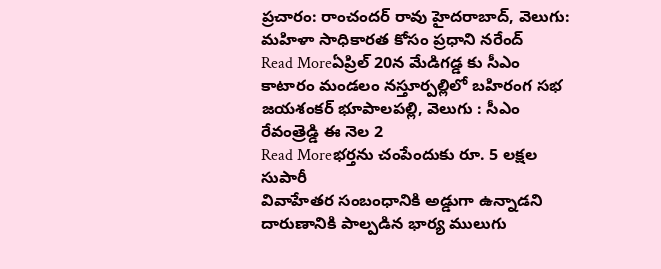ప్రచారం: రాంచందర్ రావు హైదరాబాద్, వెలుగు: మహిళా సాధికారత కోసం ప్రధాని నరేంద్
Read Moreఏప్రిల్ 20న మేడిగడ్డ కు సీఎం
కాటారం మండలం నస్తూర్పల్లిలో బహిరంగ సభ జయశంకర్ భూపాలపల్లి, వెలుగు : సీఎం రేవంత్రెడ్డి ఈ నెల 2
Read Moreభర్తను చంపేందుకు రూ. 5 లక్షల సుపారీ
వివాహేతర సంబంధానికి అడ్డుగా ఉన్నాడని దారుణానికి పాల్పడిన భార్య ములుగు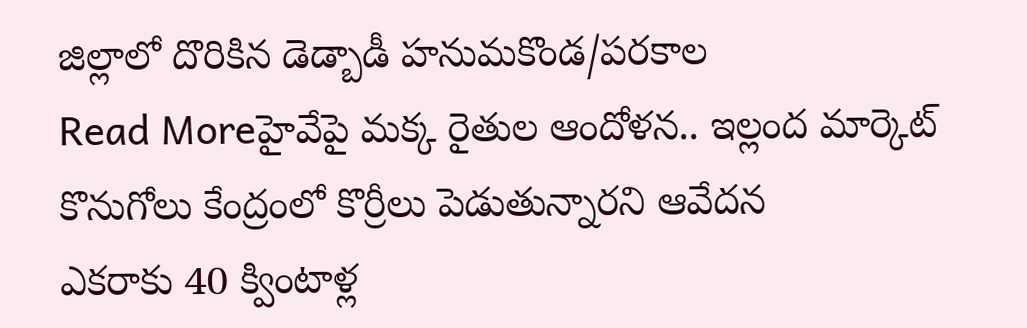జిల్లాలో దొరికిన డెడ్బాడీ హనుమకొండ/పరకాల
Read Moreహైవేపై మక్క రైతుల ఆందోళన.. ఇల్లంద మార్కెట్ కొనుగోలు కేంద్రంలో కొర్రీలు పెడుతున్నారని ఆవేదన
ఎకరాకు 40 క్వింటాళ్ల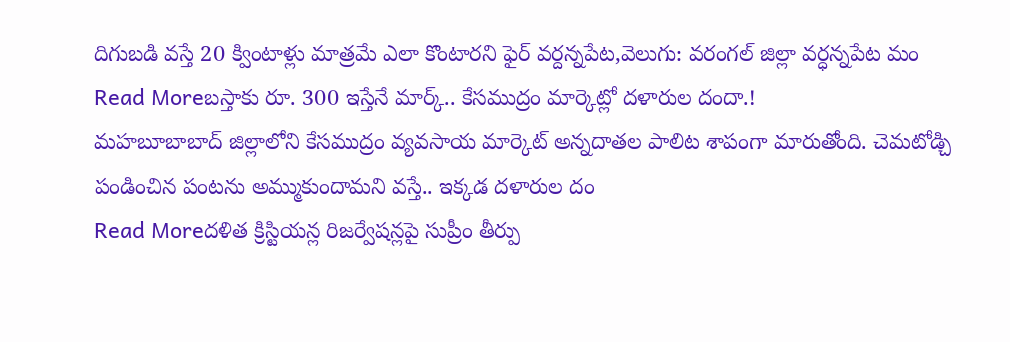దిగుబడి వస్తే 20 క్వింటాళ్లు మాత్రమే ఎలా కొంటారని ఫైర్ వర్దన్నపేట,వెలుగు: వరంగల్ జిల్లా వర్ధన్నపేట మం
Read Moreబస్తాకు రూ. 300 ఇస్తేనే మార్క్.. కేసముద్రం మార్కెట్లో దళారుల దందా.!
మహబూబాబాద్ జిల్లాలోని కేసముద్రం వ్యవసాయ మార్కెట్ అన్నదాతల పాలిట శాపంగా మారుతోంది. చెమటోడ్చి పండించిన పంటను అమ్ముకుందామని వస్తే.. ఇక్కడ దళారుల దం
Read Moreదళిత క్రిస్టియన్ల రిజర్వేషన్లపై సుప్రీం తీర్పు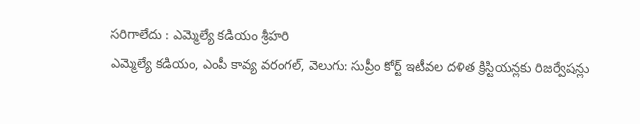సరిగాలేదు : ఎమ్మెల్యే కడియం శ్రీహరి
ఎమ్మెల్యే కడియం, ఎంపీ కావ్య వరంగల్, వెలుగు: సుప్రీం కోర్ట్ ఇటీవల దళిత క్రిస్టియన్లకు రిజర్వేషన్లు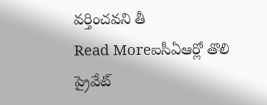వర్తించవని తీ
Read Moreఐసీఏఆర్లో తొలి ప్రైవేట్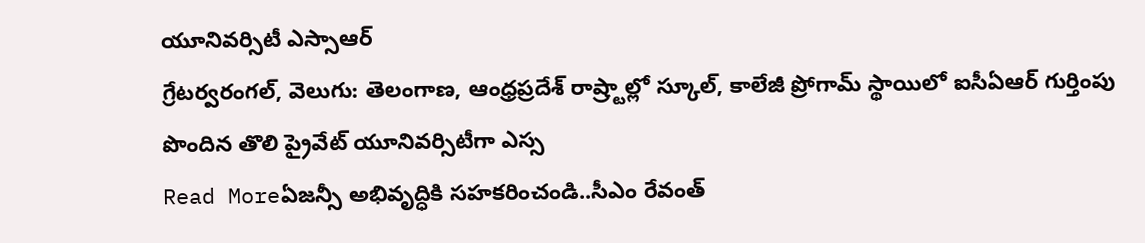యూనివర్సిటీ ఎస్సాఆర్
గ్రేటర్వరంగల్, వెలుగు: తెలంగాణ, ఆంధ్రప్రదేశ్ రాష్ర్టాల్లో స్కూల్, కాలేజీ ప్రోగామ్ స్థాయిలో ఐసీఏఆర్ గుర్తింపు పొందిన తొలి ప్రైవేట్ యూనివర్సిటీగా ఎస్స
Read Moreఏజన్సీ అభివృద్ధికి సహకరించండి..సీఎం రేవంత్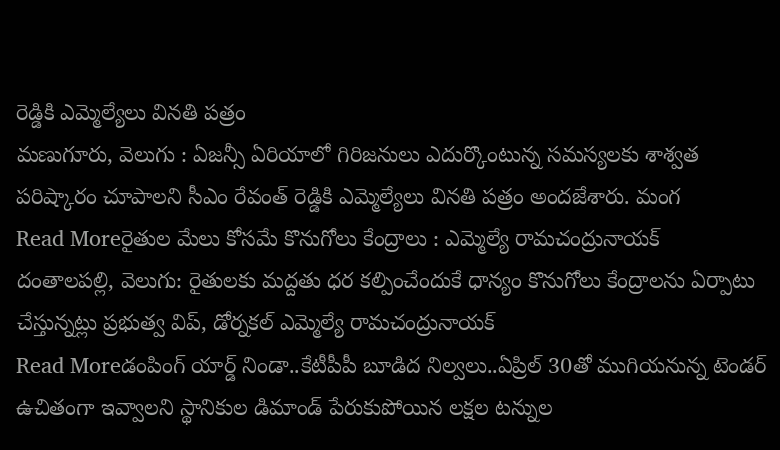రెడ్డికి ఎమ్మెల్యేలు వినతి పత్రం
మణుగూరు, వెలుగు : ఏజన్సీ ఏరియాలో గిరిజనులు ఎదుర్కొంటున్న సమస్యలకు శాశ్వత పరిష్కారం చూపాలని సీఎం రేవంత్ రెడ్డికి ఎమ్మెల్యేలు వినతి పత్రం అందజేశారు. మంగ
Read Moreరైతుల మేలు కోసమే కొనుగోలు కేంద్రాలు : ఎమ్మెల్యే రామచంద్రునాయక్
దంతాలపల్లి, వెలుగు: రైతులకు మద్దతు ధర కల్పించేందుకే ధాన్యం కొనుగోలు కేంద్రాలను ఏర్పాటు చేస్తున్నట్లు ప్రభుత్వ విప్, డోర్నకల్ ఎమ్మెల్యే రామచంద్రునాయక్
Read Moreడంపింగ్ యార్డ్ నిండా..కేటీపీపీ బూడిద నిల్వలు..ఏప్రిల్ 30తో ముగియనున్న టెండర్
ఉచితంగా ఇవ్వాలని స్థానికుల డిమాండ్ పేరుకుపోయిన లక్షల టన్నుల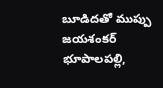బూడిదతో ముప్పు జయశంకర్ భూపాలపల్లి,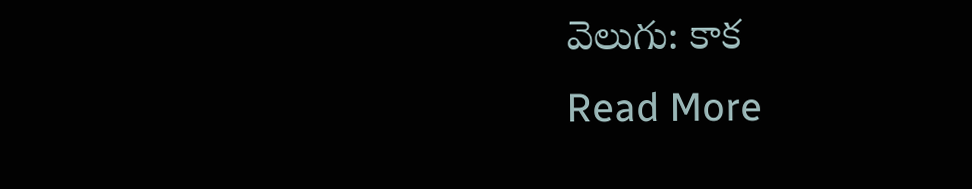వెలుగు: కాక
Read More